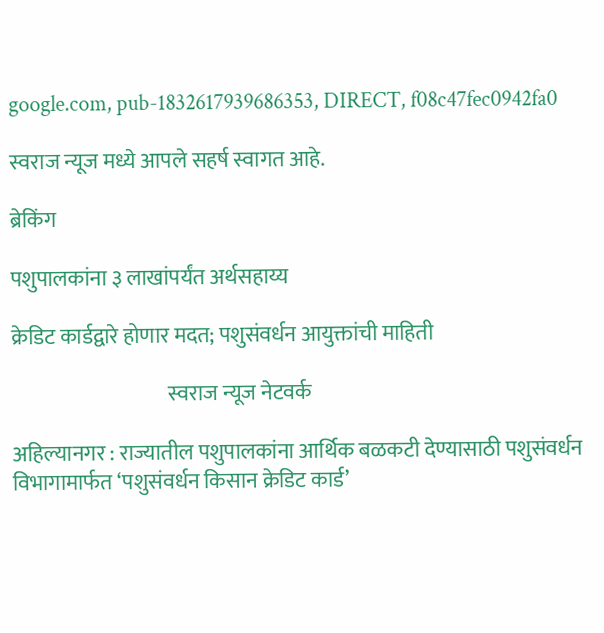google.com, pub-1832617939686353, DIRECT, f08c47fec0942fa0

स्वराज न्यूज मध्ये आपले सहर्ष स्वागत आहे.

ब्रेकिंग

पशुपालकांना ३ लाखांपर्यंत अर्थसहाय्य

क्रेडिट कार्डद्वारे होणार मदत; पशुसंवर्धन आयुक्तांची माहिती

                                     स्वराज न्यूज नेटवर्क

अहिल्यानगर : राज्यातील पशुपालकांना आर्थिक बळकटी देण्यासाठी पशुसंवर्धन विभागामार्फत ‘पशुसंवर्धन किसान क्रेडिट कार्ड’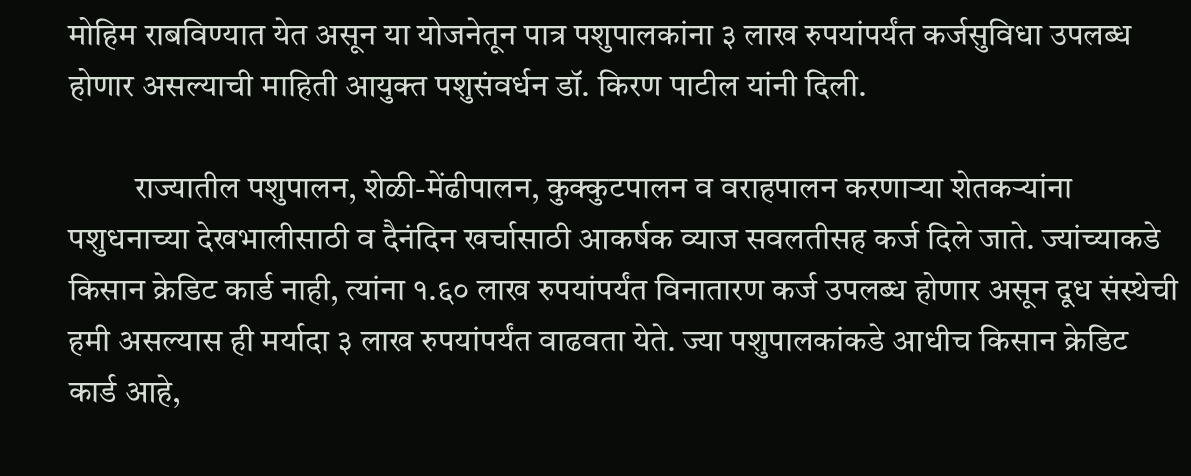मोहिम राबविण्यात येत असून या योजनेतून पात्र पशुपालकांना ३ लाख रुपयांपर्यंत कर्जसुविधा उपलब्ध होणार असल्याची माहिती आयुक्त पशुसंवर्धन डॉ. किरण पाटील यांनी दिली.

          राज्यातील पशुपालन, शेळी-मेंढीपालन, कुक्कुटपालन व वराहपालन करणाऱ्या शेतकऱ्यांना पशुधनाच्या देखभालीसाठी व दैनंदिन खर्चासाठी आकर्षक व्याज सवलतीसह कर्ज दिले जाते. ज्यांच्याकडे किसान क्रेडिट कार्ड नाही, त्यांना १.६० लाख रुपयांपर्यंत विनातारण कर्ज उपलब्ध होणार असून दूध संस्थेची हमी असल्यास ही मर्यादा ३ लाख रुपयांपर्यंत वाढवता येते. ज्या पशुपालकांकडे आधीच किसान क्रेडिट कार्ड आहे,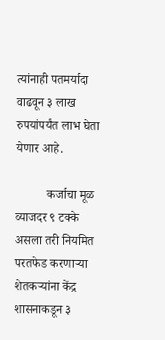त्यांनाही पतमर्यादा वाढवून ३ लाख रुपयांपर्यंत लाभ घेता येणार आहे.

          कर्जाचा मूळ व्याजदर ९ टक्के असला तरी नियमित परतफेड करणाऱ्या शेतकऱ्यांना केंद्र शासनाकडून ३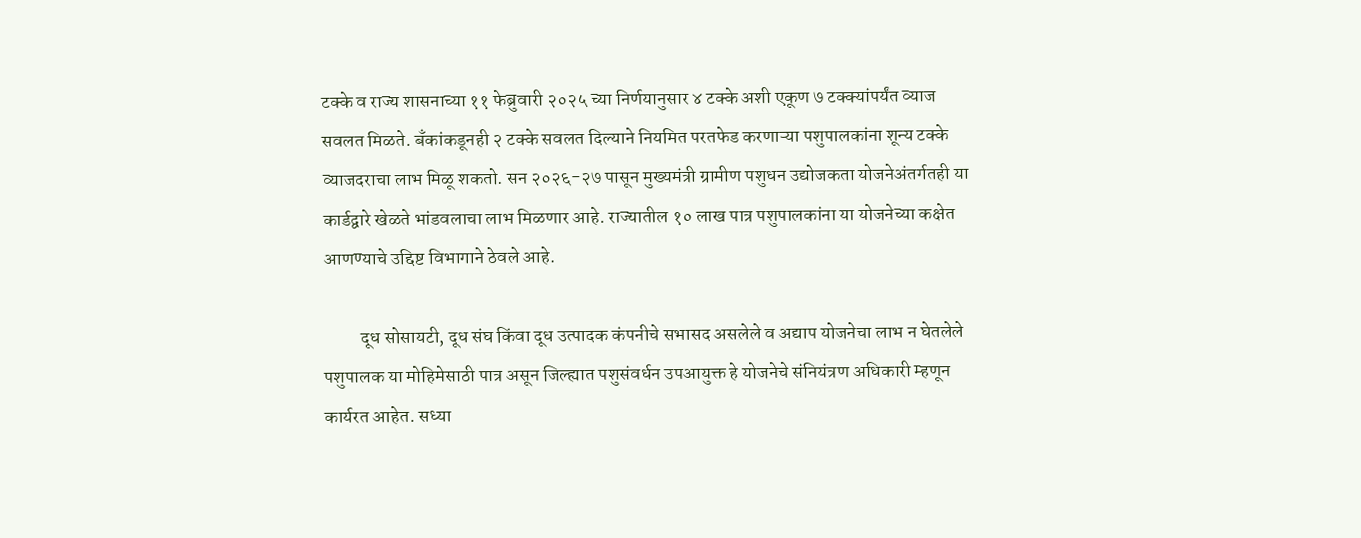टक्के व राज्य शासनाच्या ११ फेब्रुवारी २०२५ च्या निर्णयानुसार ४ टक्के अशी एकूण ७ टक्क्यांपर्यंत व्याज सवलत मिळते. बँकांकडूनही २ टक्के सवलत दिल्याने नियमित परतफेड करणाऱ्या पशुपालकांना शून्य टक्के व्याजदराचा लाभ मिळू शकतो. सन २०२६-२७ पासून मुख्यमंत्री ग्रामीण पशुधन उद्योजकता योजनेअंतर्गतही या कार्डद्वारे खेळते भांडवलाचा लाभ मिळणार आहे. राज्यातील १० लाख पात्र पशुपालकांना या योजनेच्या कक्षेत आणण्याचे उद्दिष्ट विभागाने ठेवले आहे.

          दूध सोसायटी, दूध संघ किंवा दूध उत्पादक कंपनीचे सभासद असलेले व अद्याप योजनेचा लाभ न घेतलेले पशुपालक या मोहिमेसाठी पात्र असून जिल्ह्यात पशुसंवर्धन उपआयुक्त हे योजनेचे संनियंत्रण अधिकारी म्हणून कार्यरत आहेत. सध्या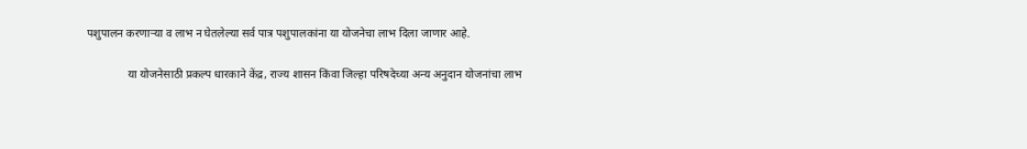पशुपालन करणाऱ्या व लाभ न घेतलेल्या सर्व पात्र पशुपालकांना या योजनेचा लाभ दिला जाणार आहे.

              या योजनेसाठी प्रकल्प धारकाने केंद्र, राज्य शासन किंवा जिल्हा परिषदेच्या अन्य अनुदान योजनांचा लाभ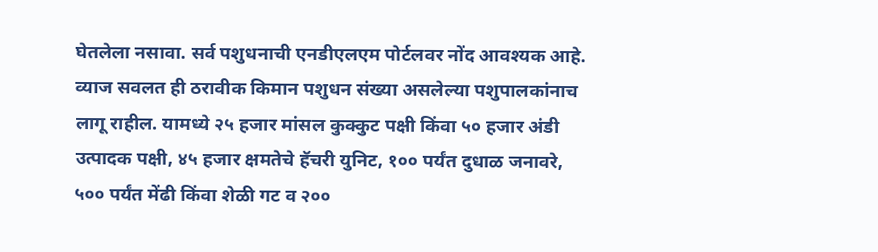घेतलेला नसावा. सर्व पशुधनाची एनडीएलएम पोर्टलवर नोंद आवश्यक आहे. व्याज सवलत ही ठरावीक किमान पशुधन संख्या असलेल्या पशुपालकांनाच लागू राहील. यामध्ये २५ हजार मांसल कुक्कुट पक्षी किंवा ५० हजार अंडी उत्पादक पक्षी, ४५ हजार क्षमतेचे हॅचरी युनिट, १०० पर्यंत दुधाळ जनावरे, ५०० पर्यंत मेंढी किंवा शेळी गट व २००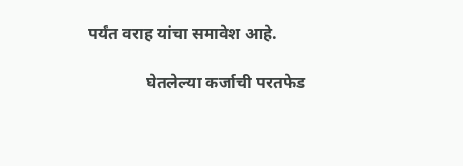पर्यंत वराह यांचा समावेश आहे.

              घेतलेल्या कर्जाची परतफेड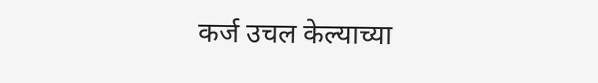कर्ज उचल केल्याच्या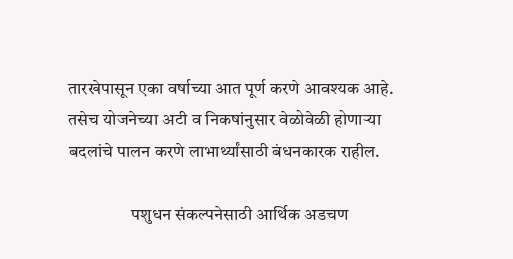तारखेपासून एका वर्षाच्या आत पूर्ण करणे आवश्यक आहे. तसेच योजनेच्या अटी व निकषांनुसार वेळोवेळी होणाऱ्या बदलांचे पालन करणे लाभार्थ्यांसाठी बंधनकारक राहील.

                  पशुधन संकल्पनेसाठी आर्थिक अडचण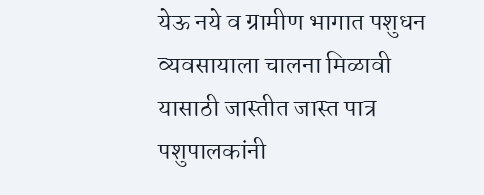येऊ नये व ग्रामीण भागात पशुधन व्यवसायाला चालना मिळावी यासाठी जास्तीत जास्त पात्र पशुपालकांनी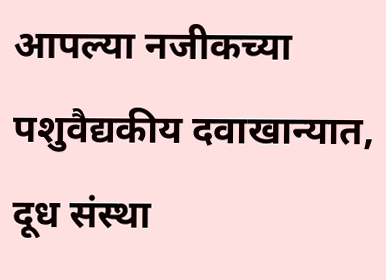आपल्या नजीकच्या पशुवैद्यकीय दवाखान्यात, दूध संस्था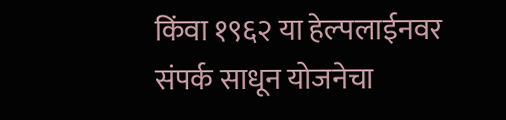किंवा १९६२ या हेल्पलाईनवर संपर्क साधून योजनेचा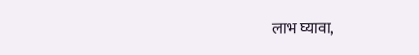लाभ घ्यावा,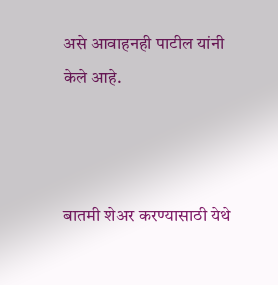असे आवाहनही पाटील यांनी केले आहे.



बातमी शेअर करण्यासाठी येथे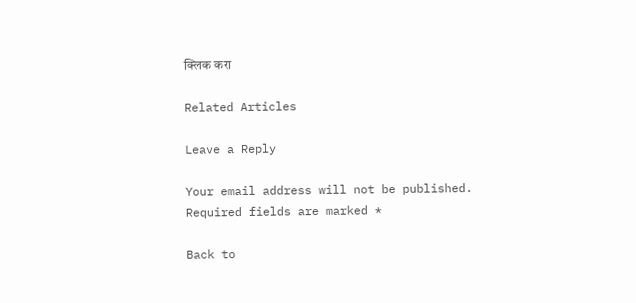क्लिक करा

Related Articles

Leave a Reply

Your email address will not be published. Required fields are marked *

Back to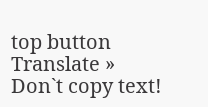top button
Translate »
Don`t copy text!